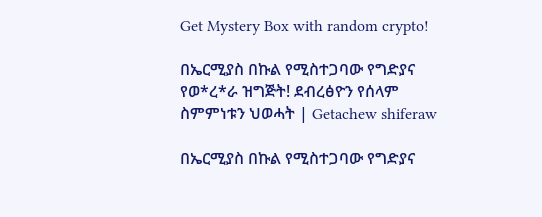Get Mystery Box with random crypto!

በኤርሚያስ በኩል የሚስተጋባው የግድያና የወ*ረ*ራ ዝግጅት! ደብረፅዮን የሰላም ስምምነቱን ህወሓት | Getachew shiferaw

በኤርሚያስ በኩል የሚስተጋባው የግድያና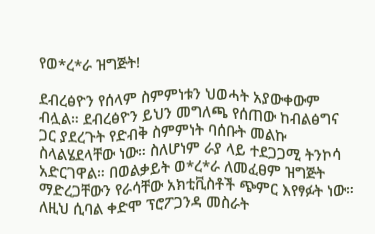የወ*ረ*ራ ዝግጅት!

ደብረፅዮን የሰላም ስምምነቱን ህወሓት አያውቀውም ብሏል። ደብረፅዮን ይህን መግለጫ የሰጠው ከብልፅግና ጋር ያደረጉት የድብቅ ስምምነት ባሰቡት መልኩ ስላልሄደላቸው ነው። ስለሆነም ራያ ላይ ተደጋጋሚ ትንኮሳ አድርገዋል። በወልቃይት ወ*ረ*ራ ለመፈፀም ዝግጅት ማድረጋቸውን የራሳቸው አክቲቪስቶች ጭምር እየፃፉት ነው። ለዚህ ሲባል ቀድሞ ፕሮፖጋንዳ መስራት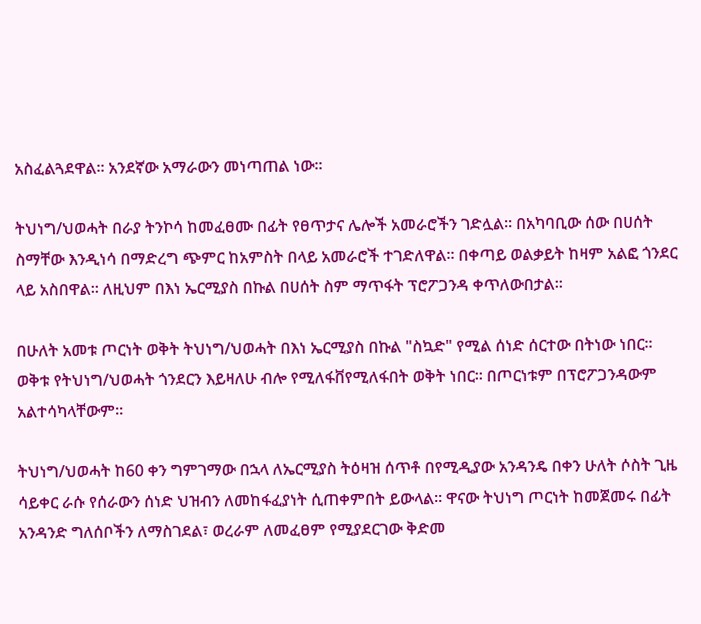አስፈልጓደዋል። አንደኛው አማራውን መነጣጠል ነው።

ትህነግ/ህወሓት በራያ ትንኮሳ ከመፈፀሙ በፊት የፀጥታና ሌሎች አመራሮችን ገድሏል። በአካባቢው ሰው በሀሰት ስማቸው እንዲነሳ በማድረግ ጭምር ከአምስት በላይ አመራሮች ተገድለዋል። በቀጣይ ወልቃይት ከዛም አልፎ ጎንደር ላይ አስበዋል። ለዚህም በእነ ኤርሚያስ በኩል በሀሰት ስም ማጥፋት ፕሮፖጋንዳ ቀጥለውበታል።

በሁለት አመቱ ጦርነት ወቅት ትህነግ/ህወሓት በእነ ኤርሚያስ በኩል "ስኳድ" የሚል ሰነድ ሰርተው በትነው ነበር። ወቅቱ የትህነግ/ህወሓት ጎንደርን እይዛለሁ ብሎ የሚለፋቨየሚለፋበት ወቅት ነበር። በጦርነቱም በፕሮፖጋንዳውም አልተሳካላቸውም።

ትህነግ/ህወሓት ከ60 ቀን ግምገማው በኋላ ለኤርሚያስ ትዕዛዝ ሰጥቶ በየሚዲያው አንዳንዴ በቀን ሁለት ሶስት ጊዜ ሳይቀር ራሱ የሰራውን ሰነድ ህዝብን ለመከፋፈያነት ሲጠቀምበት ይውላል። ዋናው ትህነግ ጦርነት ከመጀመሩ በፊት አንዳንድ ግለሰቦችን ለማስገደል፣ ወረራም ለመፈፀም የሚያደርገው ቅድመ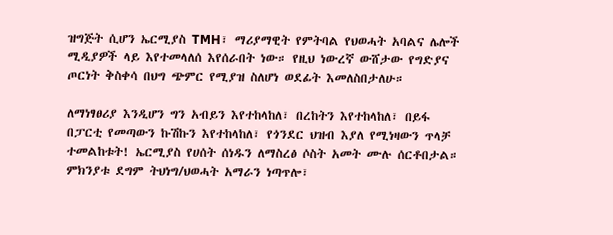ዝግጅት ሲሆን ኤርሚያስ TMH፣ ማሪያማዊት የምትባል የህወሓት አባልና ሌሎች ሚዲያዎች ላይ እየተመላለሰ እየሰራበት ነው። የዚህ ነውረኛ ውሸታው የግድያና ጦርነት ቅስቀሳ በህግ ጭምር የሚያዝ ስለሆነ ወደፊት እመለስበታለሁ።

ለማነፃፀሪያ እንዲሆን ግን አብይን እየተከላከለ፣ በረከትን እየተከላከለ፣ በይፋ በፓርቲ የመጣውን ኩሽኩን እየተከላከለ፣ የጎንደር ህዝብ እያለ የሚነዛውን ጥላቻ ተመልከቱት! ኤርሚያስ የሀሰት ሰነዱን ለማስረፅ ሶስት አመት ሙሉ ሰርቶበታል። ምክንያቱ ደግም ትህነግ/ህወሓት አማራን ነጣጥሎ፣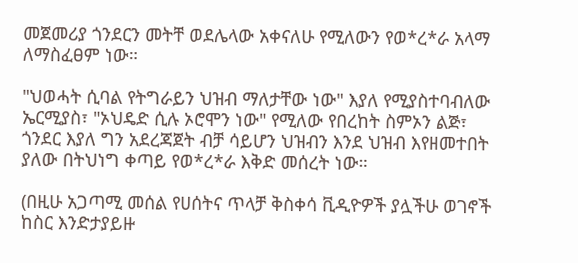መጀመሪያ ጎንደርን መትቸ ወደሌላው አቀናለሁ የሚለውን የወ*ረ*ራ አላማ ለማስፈፀም ነው።

"ህወሓት ሲባል የትግራይን ህዝብ ማለታቸው ነው" እያለ የሚያስተባብለው ኤርሚያስ፣ "ኦህዴድ ሲሉ ኦሮሞን ነው" የሚለው የበረከት ስምኦን ልጅ፣ ጎንደር እያለ ግን አደረጃጀት ብቻ ሳይሆን ህዝብን እንደ ህዝብ እየዘመተበት ያለው በትህነግ ቀጣይ የወ*ረ*ራ እቅድ መሰረት ነው።

(በዚሁ አጋጣሚ መሰል የሀሰትና ጥላቻ ቅስቀሳ ቪዲዮዎች ያሏችሁ ወገኖች ከስር እንድታያይዙ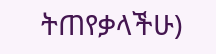ትጠየቃላችሁ)